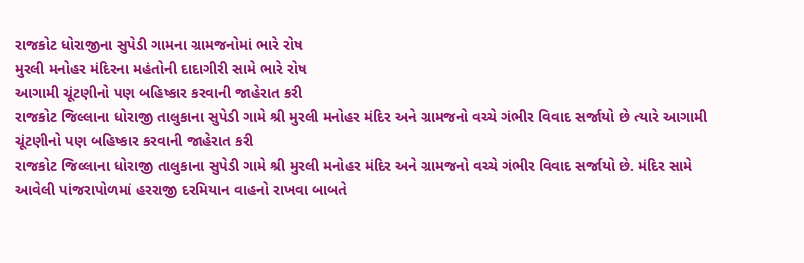રાજકોટ ધોરાજીના સુપેડી ગામના ગ્રામજનોમાં ભારે રોષ
મુરલી મનોહર મંદિરના મહંતોની દાદાગીરી સામે ભારે રોષ
આગામી ચૂંટણીનો પણ બહિષ્કાર કરવાની જાહેરાત કરી
રાજકોટ જિલ્લાના ધોરાજી તાલુકાના સુપેડી ગામે શ્રી મુરલી મનોહર મંદિર અને ગ્રામજનો વચ્ચે ગંભીર વિવાદ સર્જાયો છે ત્યારે આગામી ચૂંટણીનો પણ બહિષ્કાર કરવાની જાહેરાત કરી
રાજકોટ જિલ્લાના ધોરાજી તાલુકાના સુપેડી ગામે શ્રી મુરલી મનોહર મંદિર અને ગ્રામજનો વચ્ચે ગંભીર વિવાદ સર્જાયો છે. મંદિર સામે આવેલી પાંજરાપોળમાં હરરાજી દરમિયાન વાહનો રાખવા બાબતે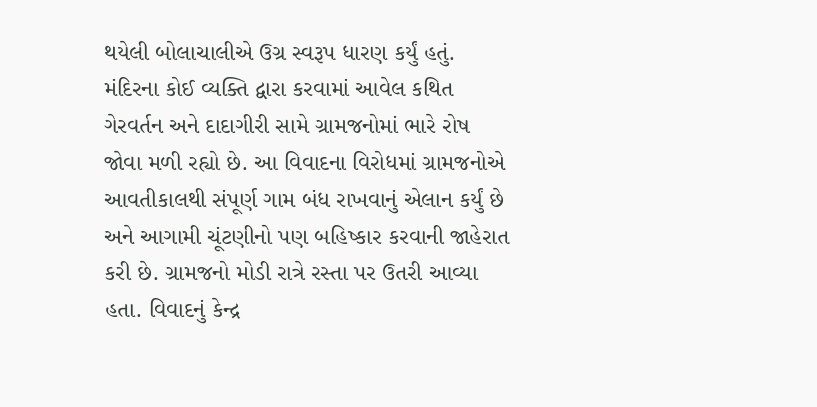થયેલી બોલાચાલીએ ઉગ્ર સ્વરૂપ ધારણ કર્યું હતું. મંદિરના કોઈ વ્યક્તિ દ્વારા કરવામાં આવેલ કથિત ગેરવર્તન અને દાદાગીરી સામે ગ્રામજનોમાં ભારે રોષ જોવા મળી રહ્યો છે. આ વિવાદના વિરોધમાં ગ્રામજનોએ આવતીકાલથી સંપૂર્ણ ગામ બંધ રાખવાનું એલાન કર્યું છે અને આગામી ચૂંટણીનો પણ બહિષ્કાર કરવાની જાહેરાત કરી છે. ગ્રામજનો મોડી રાત્રે રસ્તા પર ઉતરી આવ્યા હતા. વિવાદનું કેન્દ્ર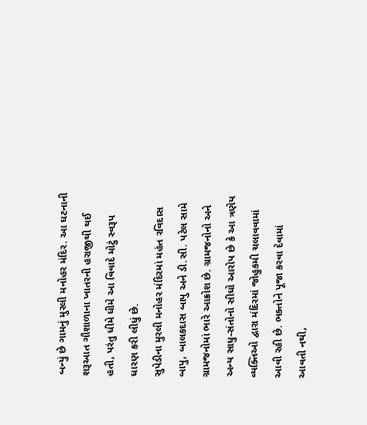બન્યું છે ગામનું મુરલી મનોહર મંદિર. આ ઘટનાની શરૂઆત ગૌશાળાના ખાતરની હરાજીથી થઈ હતી, પરંતુ ધીમે ધીમે આ વિવાદે મોટું સ્વરૂપ ધારણ કરી લીધું છે.
સુપેડીના મુરલી મનોહર મંદિરમાં મહંત રવિદાસ બાપુ, બાલકદાસ બાપુ અને ડી.સી. પટેલ સામે ગ્રામજનોમાં ભારે આક્રોશ છે. ગ્રામજનોનો અને અન્ય સાધુ-સંતોનો સીધો આરોપ છે કે આ ત્રણેય વ્યક્તિઓ દ્વારા મંદિરમાં જોહુકમી ચલાવવામાં આવી રહી છે. ભક્તોને પૂજા કરવા દેવામાં આવતી નથી,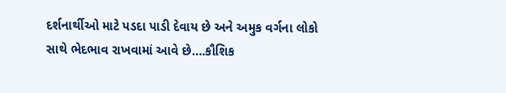દર્શનાર્થીઓ માટે પડદા પાડી દેવાય છે અને અમુક વર્ગના લોકો સાથે ભેદભાવ રાખવામાં આવે છે….કૌશિક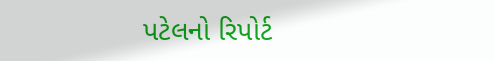પટેલનો રિપોર્ટ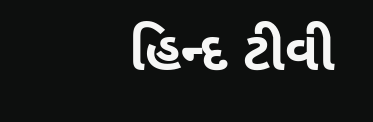હિન્દ ટીવી